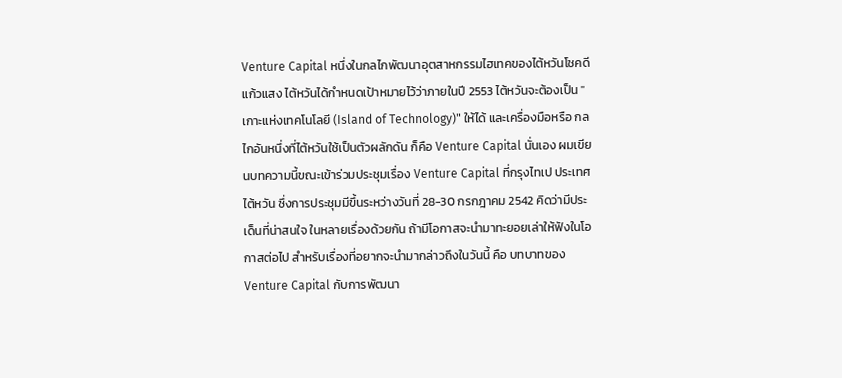Venture Capital หนึ่งในกลไกพัฒนาอุตสาหกรรมไฮเทคของไต้หวันโชคดี แก้วแสง ไต้หวันได้กำหนดเป้าหมายไว้ว่าภายในปี 2553 ไต้หวันจะต้องเป็น "เกาะแห่งเทคโนโลยี (Island of Technology)" ให้ได้ และเครื่องมือหรือ กลไกอันหนึ่งที่ไต้หวันใช้เป็นตัวผลักดัน ก็คือ Venture Capital นั่นเอง ผมเขียนบทความนี้ขณะเข้าร่วมประชุมเรื่อง Venture Capital ที่กรุงไทเป ประเทศไต้หวัน ซึ่งการประชุมมีขึ้นระหว่างวันที่ 28-30 กรกฎาคม 2542 คิดว่ามีประเด็นที่น่าสนใจ ในหลายเรื่องด้วยกัน ถ้ามีโอกาสจะนำมาทะยอยเล่าให้ฟังในโอกาสต่อไป สำหรับเรื่องที่อยากจะนำมากล่าวถึงในวันนี้ คือ บทบาทของ Venture Capital กับการพัฒนา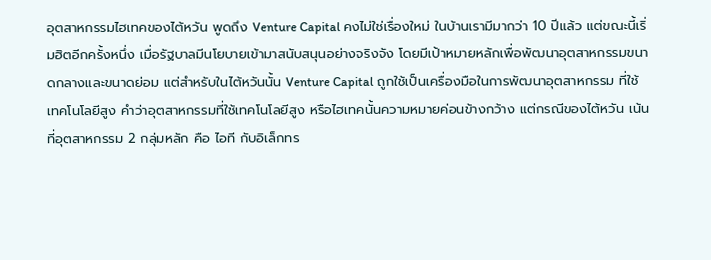อุตสาหกรรมไฮเทคของไต้หวัน พูดถึง Venture Capital คงไม่ใช่เรื่องใหม่ ในบ้านเรามีมากว่า 10 ปีแล้ว แต่ขณะนี้เริ่มฮิตอีกครั้งหนึ่ง เมื่อรัฐบาลมีนโยบายเข้ามาสนับสนุนอย่างจริงจัง โดยมีเป้าหมายหลักเพื่อพัฒนาอุตสาหกรรมขนาดกลางและขนาดย่อม แต่สำหรับในไต้หวันนั้น Venture Capital ถูกใช้เป็นเครื่องมือในการพัฒนาอุตสาหกรรม ที่ใช้เทคโนโลยีสูง คำว่าอุตสาหกรรมที่ใช้เทคโนโลยีสูง หรือไฮเทคนั้นความหมายค่อนข้างกว้าง แต่กรณีของไต้หวัน เน้นที่อุตสาหกรรม 2 กลุ่มหลัก คือ ไอที กับอิเล็กทร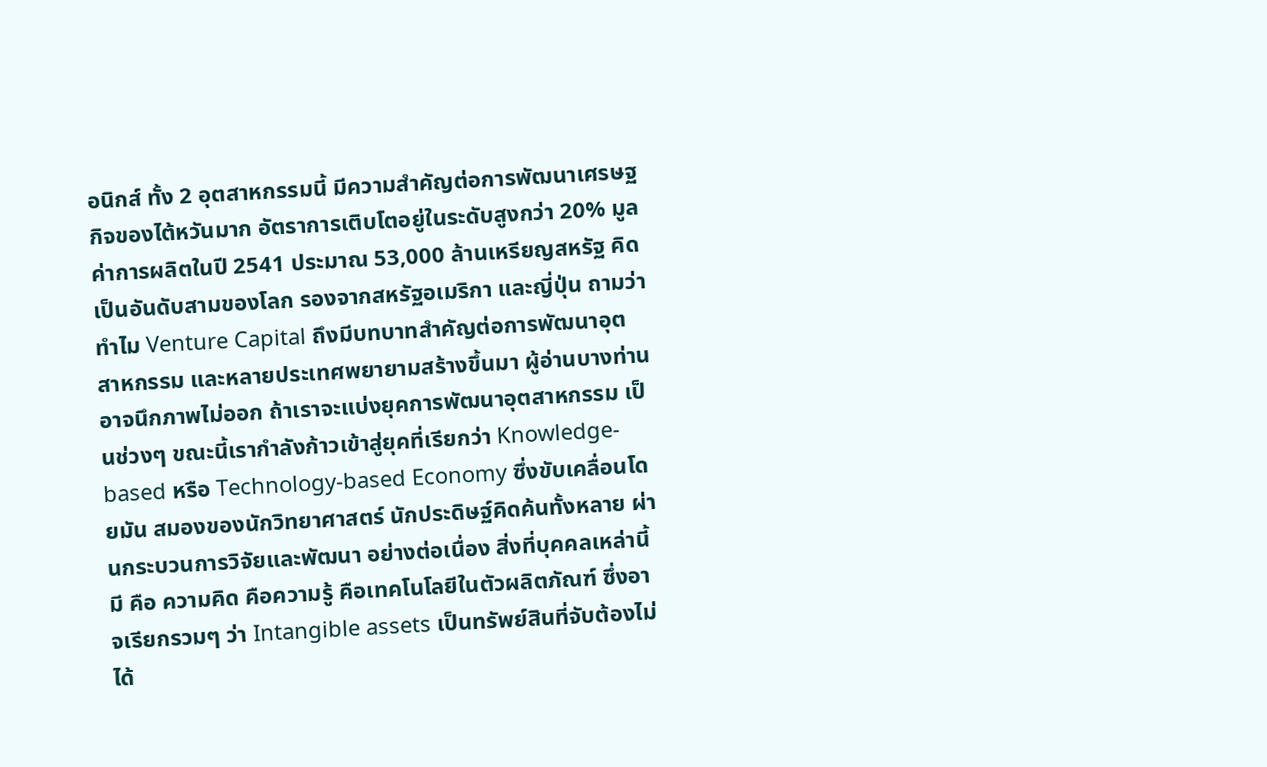อนิกส์ ทั้ง 2 อุตสาหกรรมนี้ มีความสำคัญต่อการพัฒนาเศรษฐกิจของไต้หวันมาก อัตราการเติบโตอยู่ในระดับสูงกว่า 20% มูลค่าการผลิตในปี 2541 ประมาณ 53,000 ล้านเหรียญสหรัฐ คิดเป็นอันดับสามของโลก รองจากสหรัฐอเมริกา และญี่ปุ่น ถามว่าทำไม Venture Capital ถึงมีบทบาทสำคัญต่อการพัฒนาอุตสาหกรรม และหลายประเทศพยายามสร้างขึ้นมา ผู้อ่านบางท่านอาจนึกภาพไม่ออก ถ้าเราจะแบ่งยุคการพัฒนาอุตสาหกรรม เป็นช่วงๆ ขณะนี้เรากำลังก้าวเข้าสู่ยุคที่เรียกว่า Knowledge-based หรือ Technology-based Economy ซึ่งขับเคลื่อนโดยมัน สมองของนักวิทยาศาสตร์ นักประดิษฐ์คิดค้นทั้งหลาย ผ่านกระบวนการวิจัยและพัฒนา อย่างต่อเนื่อง สิ่งที่บุคคลเหล่านี้มี คือ ความคิด คือความรู้ คือเทคโนโลยีในตัวผลิตภัณฑ์ ซึ่งอาจเรียกรวมๆ ว่า Intangible assets เป็นทรัพย์สินที่จับต้องไม่ได้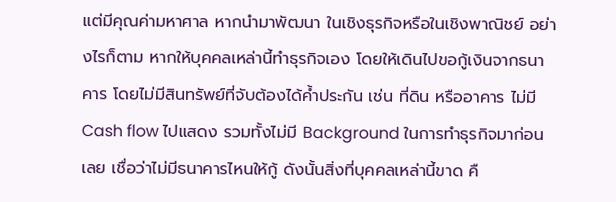แต่มีคุณค่ามหาศาล หากนำมาพัฒนา ในเชิงธุรกิจหรือในเชิงพาณิชย์ อย่างไรก็ตาม หากให้บุคคลเหล่านี้ทำธุรกิจเอง โดยให้เดินไปขอกู้เงินจากธนาคาร โดยไม่มีสินทรัพย์ที่จับต้องได้ค้ำประกัน เช่น ที่ดิน หรืออาคาร ไม่มี Cash flow ไปแสดง รวมทั้งไม่มี Background ในการทำธุรกิจมาก่อนเลย เชื่อว่าไม่มีธนาคารไหนให้กู้ ดังนั้นสิ่งที่บุคคลเหล่านี้ขาด คื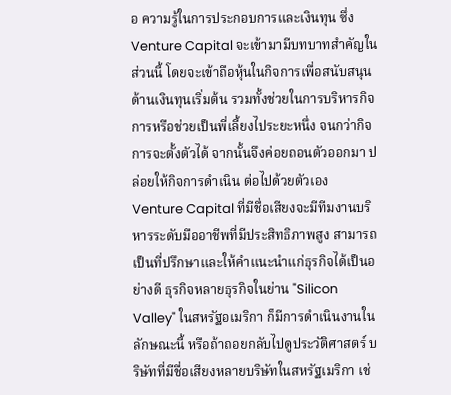อ ความรู้ในการประกอบการและเงินทุน ซึ่ง Venture Capital จะเข้ามามีบทบาทสำคัญในส่วนนี้ โดยจะเข้าถือหุ้นในกิจการเพื่อสนับสนุน ด้านเงินทุนเริ่มต้น รวมทั้งช่วยในการบริหารกิจการหรือช่วยเป็นพี่เลี้ยงไประยะหนึ่ง จนกว่ากิจการจะตั้งตัวได้ จากนั้นจึงค่อยถอนตัวออกมา ปล่อยให้กิจการดำเนิน ต่อไปด้วยตัวเอง Venture Capital ที่มีชื่อเสียงจะมีทีมงานบริหารระดับมืออาชีพที่มีประสิทธิภาพสูง สามารถเป็นที่ปรึกษาและให้คำแนะนำแก่ธุรกิจได้เป็นอย่างดี ธุรกิจหลายธุรกิจในย่าน "Silicon Valley" ในสหรัฐอเมริกา ก็มีการดำเนินงานในลักษณะนี้ หรือถ้าถอยกลับไปดูประวัติศาสตร์ บริษัทที่มีชื่อเสียงหลายบริษัทในสหรัฐเมริกา เช่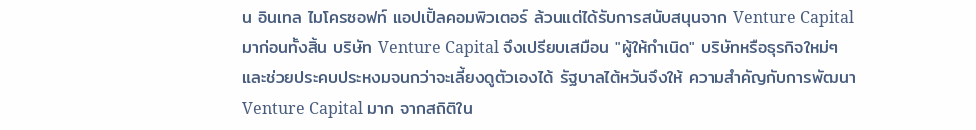น อินเทล ไมโครซอฟท์ แอปเปิ้ลคอมพิวเตอร์ ล้วนแต่ได้รับการสนับสนุนจาก Venture Capital มาก่อนทั้งสิ้น บริษัท Venture Capital จึงเปรียบเสมือน "ผู้ให้กำเนิด" บริษัทหรือธุรกิจใหม่ๆ และช่วยประคบประหงมจนกว่าจะเลี้ยงดูตัวเองได้ รัฐบาลไต้หวันจึงให้ ความสำคัญกับการพัฒนา Venture Capital มาก จากสถิติใน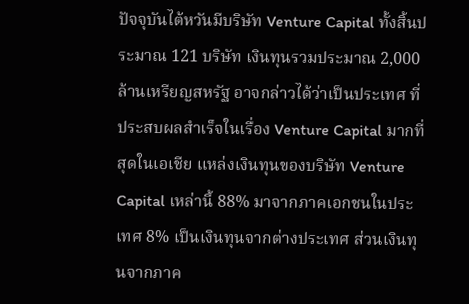ปัจจุบันไต้หวันมีบริษัท Venture Capital ทั้งสิ้นประมาณ 121 บริษัท เงินทุนรวมประมาณ 2,000 ล้านเหรียญสหรัฐ อาจกล่าวได้ว่าเป็นประเทศ ที่ประสบผลสำเร็จในเรื่อง Venture Capital มากที่สุดในเอเชีย แหล่งเงินทุนของบริษัท Venture Capital เหล่านี้ 88% มาจากภาคเอกชนในประเทศ 8% เป็นเงินทุนจากต่างประเทศ ส่วนเงินทุนจากภาค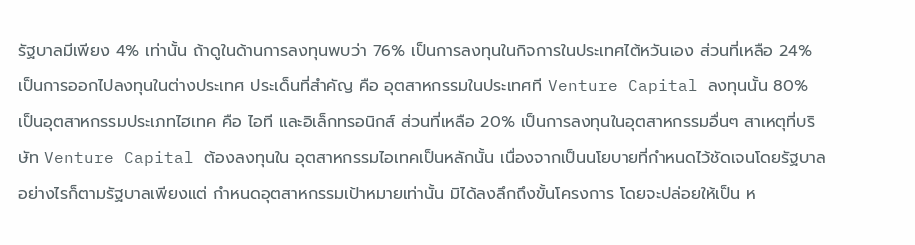รัฐบาลมีเพียง 4% เท่านั้น ถ้าดูในด้านการลงทุนพบว่า 76% เป็นการลงทุนในกิจการในประเทศไต้หวันเอง ส่วนที่เหลือ 24% เป็นการออกไปลงทุนในต่างประเทศ ประเด็นที่สำคัญ คือ อุตสาหกรรมในประเทศที Venture Capital ลงทุนนั้น 80% เป็นอุตสาหกรรมประเภทไฮเทค คือ ไอที และอิเล็กทรอนิกส์ ส่วนที่เหลือ 20% เป็นการลงทุนในอุตสาหกรรมอื่นๆ สาเหตุที่บริษัท Venture Capital ต้องลงทุนใน อุตสาหกรรมไอเทคเป็นหลักนั้น เนื่องจากเป็นนโยบายที่กำหนดไว้ชัดเจนโดยรัฐบาล อย่างไรก็ตามรัฐบาลเพียงแต่ กำหนดอุตสาหกรรมเป้าหมายเท่านั้น มิได้ลงลึกถึงขั้นโครงการ โดยจะปล่อยให้เป็น ห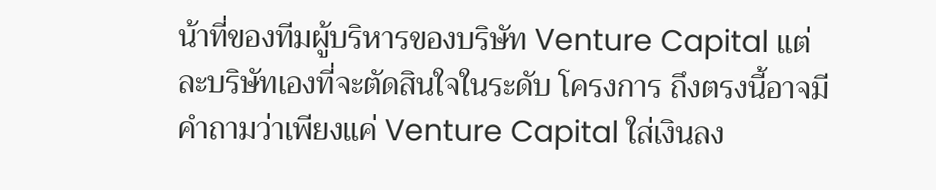น้าที่ของทีมผู้บริหารของบริษัท Venture Capital แต่ละบริษัทเองที่จะตัดสินใจในระดับ โครงการ ถึงตรงนี้อาจมีคำถามว่าเพียงแค่ Venture Capital ใส่เงินลง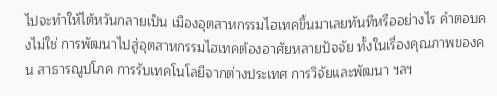ไปจะทำให้ไต้หวันกลายเป็น เมืองอุตสาหกรรมไฮเทคขึ้นมาเลยทันทีหรืออย่างไร คำตอบคงไม่ใช่ การพัฒนาไปสู่อุตสาหกรรมไฮเทคต้องอาศัยหลายปัจจัย ทั้งในเรื่องคุณภาพของคน สาธารณูปโภค การรับเทคโนโลยีจากต่างประเทศ การวิจัยและพัฒนา ฯลฯ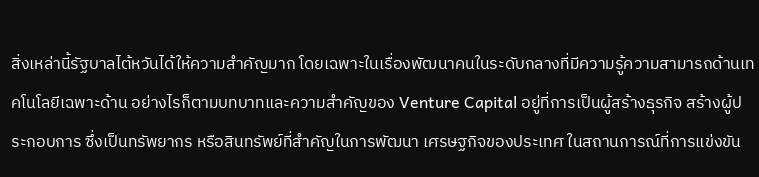สิ่งเหล่านี้รัฐบาลไต้หวันได้ให้ความสำคัญมาก โดยเฉพาะในเรื่องพัฒนาคนในระดับกลางที่มีความรู้ความสามารถด้านเทคโนโลยีเฉพาะด้าน อย่างไรก็ตามบทบาทและความสำคัญของ Venture Capital อยู่ที่การเป็นผู้สร้างธุรกิจ สร้างผู้ประกอบการ ซึ่งเป็นทรัพยากร หรือสินทรัพย์ที่สำคัญในการพัฒนา เศรษฐกิจของประเทศ ในสถานการณ์ที่การแข่งขัน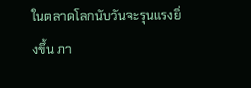ในตลาดโลกนับวันจะรุนแรงยิ่งขึ้น ภา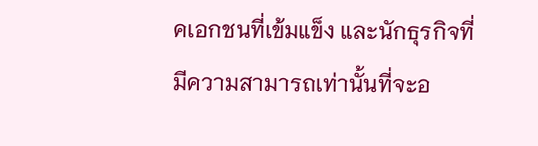คเอกชนที่เข้มแข็ง และนักธุรกิจที่มีความสามารถเท่านั้นที่จะอ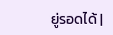ยู่รอดได้ |